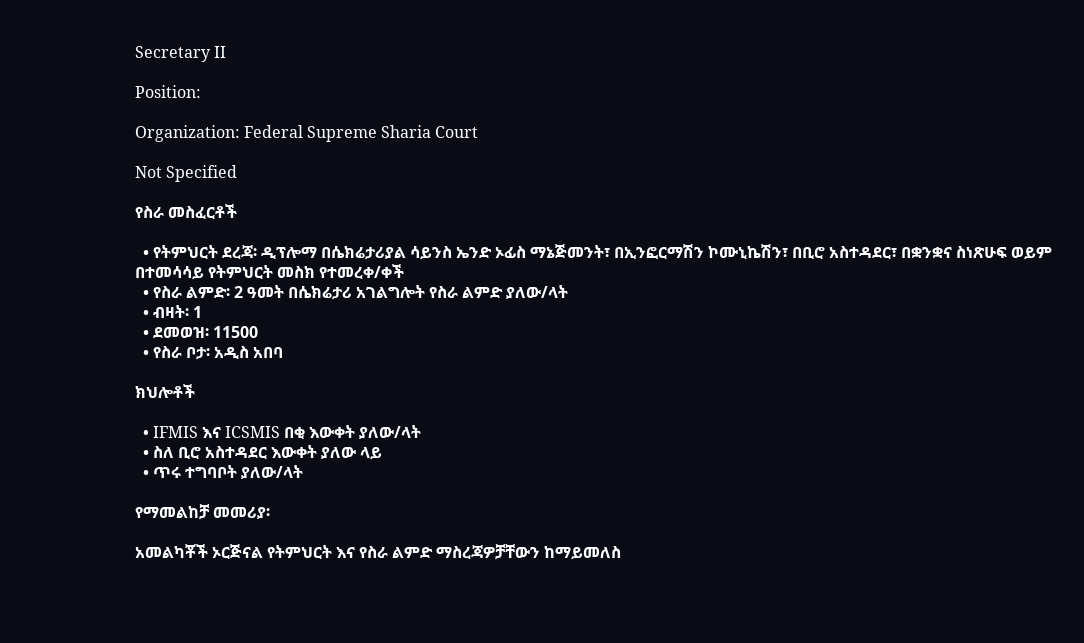Secretary II

Position:

Organization: Federal Supreme Sharia Court

Not Specified

የስራ መስፈርቶች

  • የትምህርት ደረጃ፡ ዲፕሎማ በሴክሬታሪያል ሳይንስ ኤንድ ኦፊስ ማኔጅመንት፣ በኢንፎርማሽን ኮሙኒኬሽን፣ በቢሮ አስተዳደር፣ በቋንቋና ስነጽሁፍ ወይም በተመሳሳይ የትምህርት መስክ የተመረቀ/ቀች
  • የስራ ልምድ፡ 2 ዓመት በሴክሬታሪ አገልግሎት የስራ ልምድ ያለው/ላት
  • ብዛት፡ 1
  • ደመወዝ፡ 11500
  • የስራ ቦታ፡ አዲስ አበባ

ክህሎቶች

  • IFMIS እና ICSMIS በቂ እውቀት ያለው/ላት
  • ስለ ቢሮ አስተዳደር እውቀት ያለው ላይ
  • ጥሩ ተግባቦት ያለው/ላት

የማመልከቻ መመሪያ፡

አመልካቾች ኦርጅናል የትምህርት እና የስራ ልምድ ማስረጃዎቻቸውን ከማይመለስ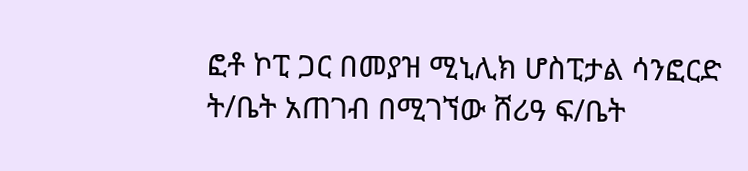ፎቶ ኮፒ ጋር በመያዝ ሚኒሊክ ሆስፒታል ሳንፎርድ ት/ቤት አጠገብ በሚገኘው ሸሪዓ ፍ/ቤት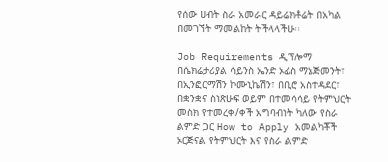የሰው ሀብት ስራ አመራር ዳይሬክቶሬት በአካል በመገኘት ማመልከት ትችላላችሁ፡፡

Job Requirements ዲፕሎማ በሴክሬታሪያል ሳይንስ ኤንድ ኦፊስ ማኔጅመንት፣ በኢንፎርማሽን ኮሙኒኬሽን፣ በቢሮ አስተዳደር፣ በቋንቋና ስነጽሁፍ ወይም በተመሳሳይ የትምህርት መስክ የተመረቀ/ቀች አግባብነት ካለው የስራ ልምድ ጋር How to Apply አመልካቾች ኦርጅናል የትምህርት እና የስራ ልምድ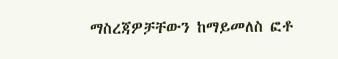ማስረጃዎቻቸውን ከማይመለስ ፎቶ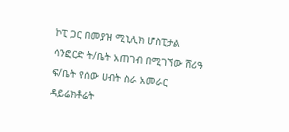ኮፒ ጋር በመያዝ ሚኒሊክ ሆስፒታል ሳንፎርድ ት/ቤት አጠገብ በሚገኘው ሸሪዓ ፍ/ቤት የሰው ሀብት ስራ አመራር ዳይሬክቶሬት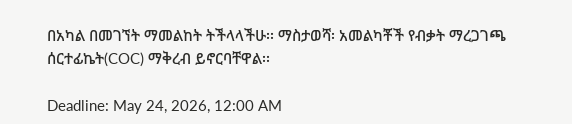በአካል በመገኘት ማመልከት ትችላላችሁ፡፡ ማስታወሻ፡ አመልካቾች የብቃት ማረጋገጫ ሰርተፊኬት(COC) ማቅረብ ይኖርባቸዋል፡፡

Deadline: May 24, 2026, 12:00 AM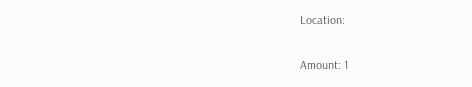Location:

Amount: 1